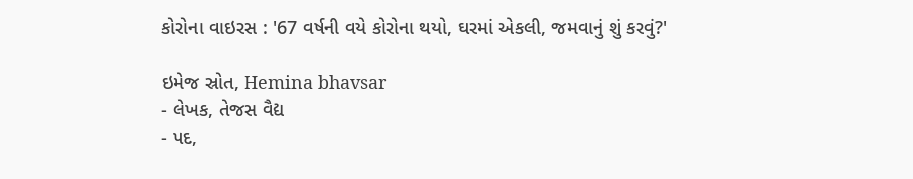કોરોના વાઇરસ : '67 વર્ષની વયે કોરોના થયો, ઘરમાં એકલી, જમવાનું શું કરવું?'

ઇમેજ સ્રોત, Hemina bhavsar
- લેખક, તેજસ વૈદ્ય
- પદ,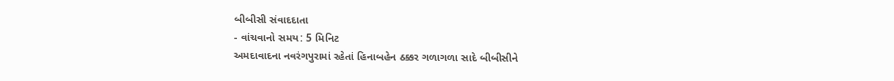બીબીસી સંવાદદાતા
- વાંચવાનો સમય: 5 મિનિટ
અમદાવાદના નવરંગપુરામાં રહેતાં હિનાબહેન ઠક્કર ગળાગળા સાદે બીબીસીને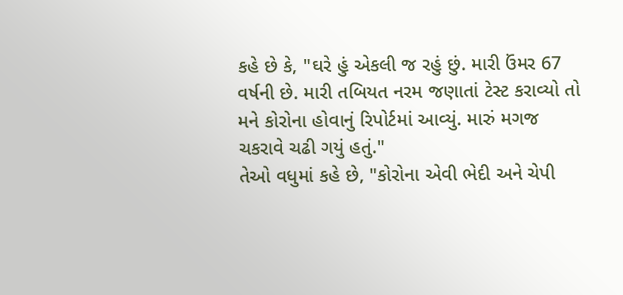કહે છે કે, "ઘરે હું એકલી જ રહું છું. મારી ઉંમર 67 વર્ષની છે. મારી તબિયત નરમ જણાતાં ટેસ્ટ કરાવ્યો તો મને કોરોના હોવાનું રિપોર્ટમાં આવ્યું. મારું મગજ ચકરાવે ચઢી ગયું હતું."
તેઓ વધુમાં કહે છે, "કોરોના એવી ભેદી અને ચેપી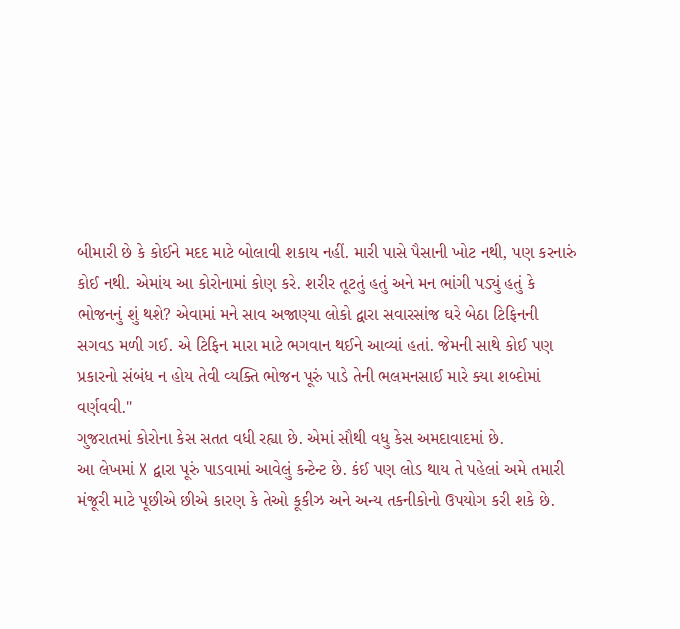બીમારી છે કે કોઈને મદદ માટે બોલાવી શકાય નહીં. મારી પાસે પૈસાની ખોટ નથી, પણ કરનારું કોઈ નથી. એમાંય આ કોરોનામાં કોણ કરે. શરીર તૂટતું હતું અને મન ભાંગી પડ્યું હતું કે ભોજનનું શું થશે? એવામાં મને સાવ અજાણ્યા લોકો દ્વારા સવારસાંજ ઘરે બેઠા ટિફિનની સગવડ મળી ગઈ. એ ટિફિન મારા માટે ભગવાન થઈને આવ્યાં હતાં. જેમની સાથે કોઈ પણ પ્રકારનો સંબંધ ન હોય તેવી વ્યક્તિ ભોજન પૂરું પાડે તેની ભલમનસાઈ મારે ક્યા શબ્દોમાં વર્ણવવી."
ગુજરાતમાં કોરોના કેસ સતત વધી રહ્યા છે. એમાં સૌથી વધુ કેસ અમદાવાદમાં છે.
આ લેખમાં X દ્વારા પૂરું પાડવામાં આવેલું કન્ટેન્ટ છે. કંઈ પણ લોડ થાય તે પહેલાં અમે તમારી મંજૂરી માટે પૂછીએ છીએ કારણ કે તેઓ કૂકીઝ અને અન્ય તકનીકોનો ઉપયોગ કરી શકે છે.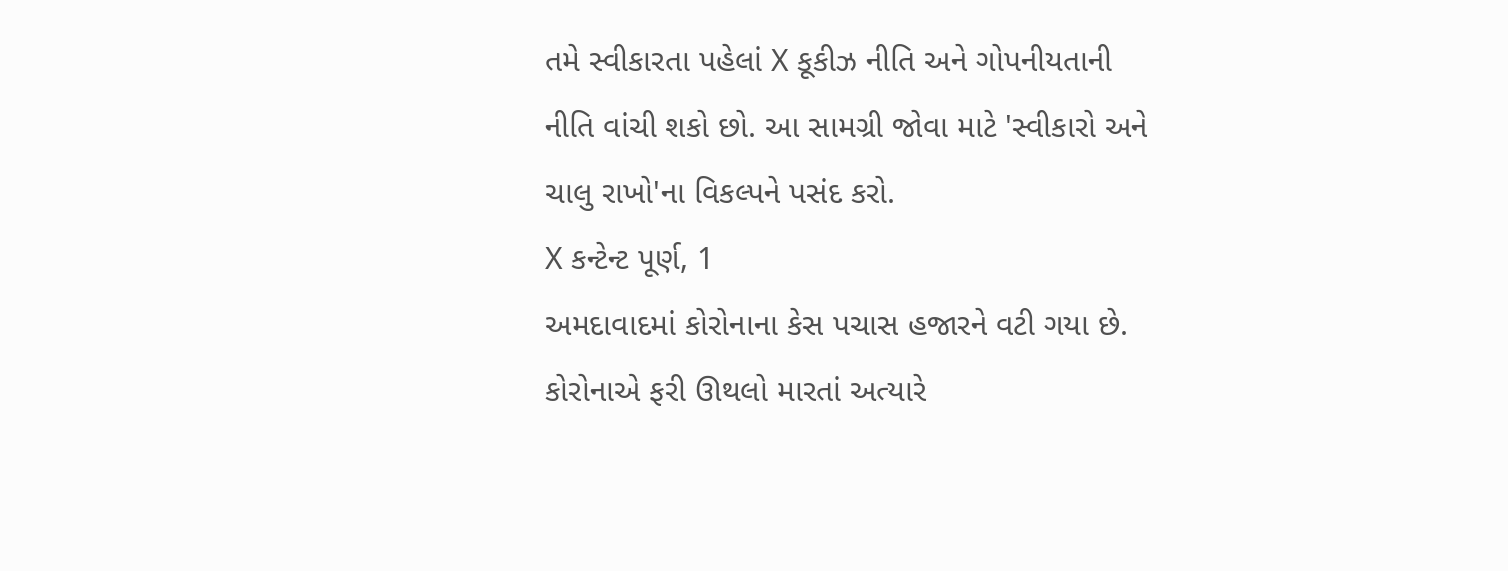તમે સ્વીકારતા પહેલાં X કૂકીઝ નીતિ અને ગોપનીયતાની નીતિ વાંચી શકો છો. આ સામગ્રી જોવા માટે 'સ્વીકારો અને ચાલુ રાખો'ના વિકલ્પને પસંદ કરો.
X કન્ટેન્ટ પૂર્ણ, 1
અમદાવાદમાં કોરોનાના કેસ પચાસ હજારને વટી ગયા છે. કોરોનાએ ફરી ઊથલો મારતાં અત્યારે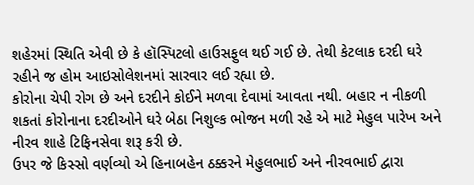શહેરમાં સ્થિતિ એવી છે કે હૉસ્પિટલો હાઉસફુલ થઈ ગઈ છે. તેથી કેટલાક દરદી ઘરે રહીને જ હોમ આઇસોલેશનમાં સારવાર લઈ રહ્યા છે.
કોરોના ચેપી રોગ છે અને દરદીને કોઈને મળવા દેવામાં આવતા નથી. બહાર ન નીકળી શકતાં કોરોનાના દરદીઓને ઘરે બેઠા નિશુલ્ક ભોજન મળી રહે એ માટે મેહુલ પારેખ અને નીરવ શાહે ટિફિનસેવા શરૂ કરી છે.
ઉપર જે કિસ્સો વર્ણવ્યો એ હિનાબહેન ઠક્કરને મેહુલભાઈ અને નીરવભાઈ દ્વારા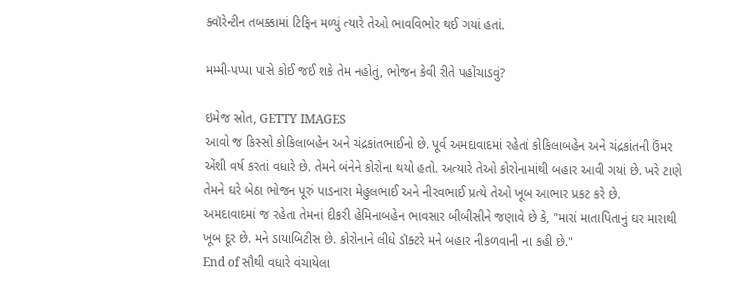ક્વૉરેન્ટીન તબક્કામાં ટિફિન મળ્યું ત્યારે તેઓ ભાવવિભોર થઈ ગયાં હતાં.

મમ્મી-પપ્પા પાસે કોઈ જઈ શકે તેમ નહોતું, ભોજન કેવી રીતે પહોંચાડવું?

ઇમેજ સ્રોત, GETTY IMAGES
આવો જ કિસ્સો કોકિલાબહેન અને ચંદ્રકાંતભાઈનો છે. પૂર્વ અમદાવાદમાં રહેતાં કોકિલાબહેન અને ચંદ્રકાંતની ઉંમર એંશી વર્ષ કરતાં વધારે છે. તેમને બંનેને કોરોના થયો હતો. અત્યારે તેઓ કોરોનામાંથી બહાર આવી ગયાં છે. ખરે ટાણે તેમને ઘરે બેઠા ભોજન પૂરું પાડનારા મેહુલભાઈ અને નીરવભાઈ પ્રત્યે તેઓ ખૂબ આભાર પ્રકટ કરે છે.
અમદાવાદમાં જ રહેતા તેમનાં દીકરી હેમિનાબહેન ભાવસાર બીબીસીને જણાવે છે કે, "મારાં માતાપિતાનું ઘર મારાથી ખૂબ દૂર છે. મને ડાયાબિટીસ છે. કોરોનાને લીધે ડૉક્ટરે મને બહાર નીકળવાની ના કહી છે."
End of સૌથી વધારે વંચાયેલા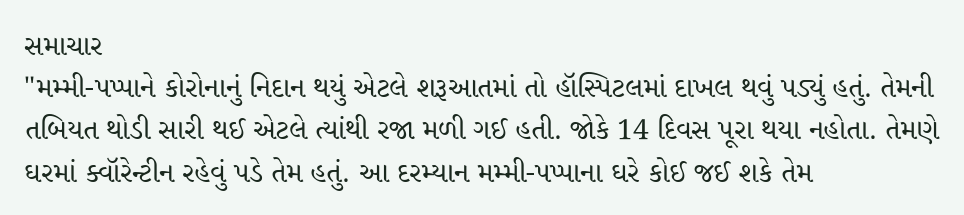સમાચાર
"મમ્મી-પપ્પાને કોરોનાનું નિદાન થયું એટલે શરૂઆતમાં તો હૉસ્પિટલમાં દાખલ થવું પડ્યું હતું. તેમની તબિયત થોડી સારી થઈ એટલે ત્યાંથી રજા મળી ગઈ હતી. જોકે 14 દિવસ પૂરા થયા નહોતા. તેમણે ઘરમાં ક્વૉરેન્ટીન રહેવું પડે તેમ હતું. આ દરમ્યાન મમ્મી-પપ્પાના ઘરે કોઈ જઈ શકે તેમ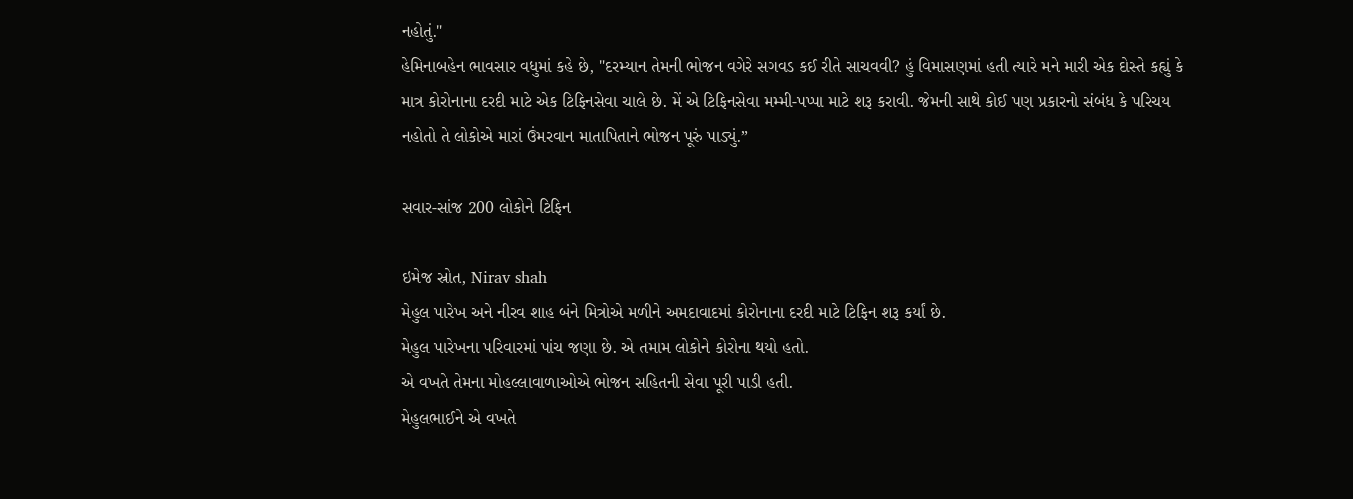નહોતું."
હેમિનાબહેન ભાવસાર વધુમાં કહે છે, "દરમ્યાન તેમની ભોજન વગેરે સગવડ કઈ રીતે સાચવવી? હું વિમાસણમાં હતી ત્યારે મને મારી એક દોસ્તે કહ્યું કે માત્ર કોરોનાના દરદી માટે એક ટિફિનસેવા ચાલે છે. મેં એ ટિફિનસેવા મમ્મી-પપ્પા માટે શરૂ કરાવી. જેમની સાથે કોઈ પણ પ્રકારનો સંબંધ કે પરિચય નહોતો તે લોકોએ મારાં ઉંમરવાન માતાપિતાને ભોજન પૂરું પાડ્યું.”

સવાર-સાંજ 200 લોકોને ટિફિન

ઇમેજ સ્રોત, Nirav shah
મેહુલ પારેખ અને નીરવ શાહ બંને મિત્રોએ મળીને અમદાવાદમાં કોરોનાના દરદી માટે ટિફિન શરૂ કર્યાં છે.
મેહુલ પારેખના પરિવારમાં પાંચ જણા છે. એ તમામ લોકોને કોરોના થયો હતો.
એ વખતે તેમના મોહલ્લાવાળાઓએ ભોજન સહિતની સેવા પૂરી પાડી હતી.
મેહુલભાઈને એ વખતે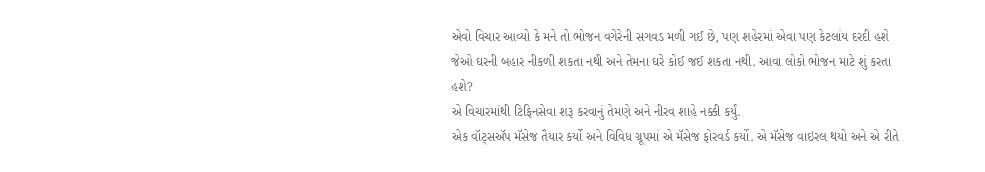એવો વિચાર આવ્યો કે મને તો ભોજન વગેરેની સગવડ મળી ગઈ છે, પણ શહેરમાં એવા પણ કેટલાંય દરદી હશે જેઓ ઘરની બહાર નીકળી શકતા નથી અને તેમના ઘરે કોઈ જઈ શકતા નથી. આવા લોકો ભોજન માટે શું કરતા હશે?
એ વિચારમાંથી ટિફિનસેવા શરૂ કરવાનું તેમણે અને નીરવ શાહે નક્કી કર્યું.
એક વૉટ્સઍપ મૅસેજ તૈયાર કર્યો અને વિવિધ ગ્રૂપમાં એ મૅસેજ ફોરવર્ડ કર્યો. એ મૅસેજ વાઇરલ થયો અને એ રીતે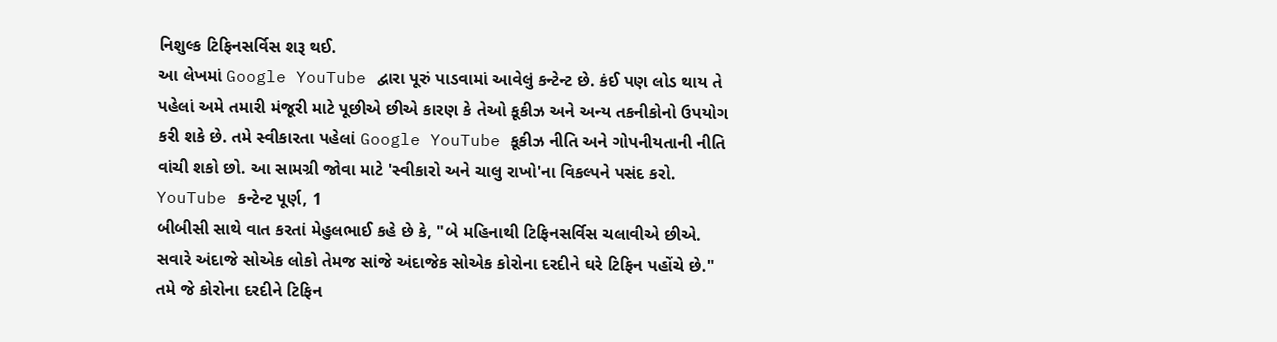નિશુલ્ક ટિફિનસર્વિસ શરૂ થઈ.
આ લેખમાં Google YouTube દ્વારા પૂરું પાડવામાં આવેલું કન્ટેન્ટ છે. કંઈ પણ લોડ થાય તે પહેલાં અમે તમારી મંજૂરી માટે પૂછીએ છીએ કારણ કે તેઓ કૂકીઝ અને અન્ય તકનીકોનો ઉપયોગ કરી શકે છે. તમે સ્વીકારતા પહેલાં Google YouTube કૂકીઝ નીતિ અને ગોપનીયતાની નીતિ વાંચી શકો છો. આ સામગ્રી જોવા માટે 'સ્વીકારો અને ચાલુ રાખો'ના વિકલ્પને પસંદ કરો.
YouTube કન્ટેન્ટ પૂર્ણ, 1
બીબીસી સાથે વાત કરતાં મેહુલભાઈ કહે છે કે, "બે મહિનાથી ટિફિનસર્વિસ ચલાવીએ છીએ. સવારે અંદાજે સોએક લોકો તેમજ સાંજે અંદાજેક સોએક કોરોના દરદીને ઘરે ટિફિન પહોંચે છે."
તમે જે કોરોના દરદીને ટિફિન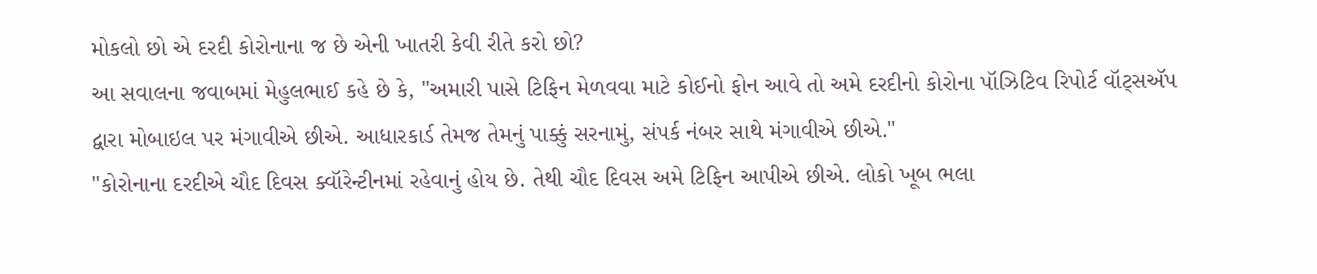મોકલો છો એ દરદી કોરોનાના જ છે એની ખાતરી કેવી રીતે કરો છો?
આ સવાલના જવાબમાં મેહુલભાઈ કહે છે કે, "અમારી પાસે ટિફિન મેળવવા માટે કોઈનો ફોન આવે તો અમે દરદીનો કોરોના પૉઝિટિવ રિપોર્ટ વૉટ્સઍપ દ્વારા મોબાઇલ પર મંગાવીએ છીએ. આધારકાર્ડ તેમજ તેમનું પાક્કું સરનામું, સંપર્ક નંબર સાથે મંગાવીએ છીએ."
"કોરોનાના દરદીએ ચૌદ દિવસ ક્વૉરેન્ટીનમાં રહેવાનું હોય છે. તેથી ચૌદ દિવસ અમે ટિફિન આપીએ છીએ. લોકો ખૂબ ભલા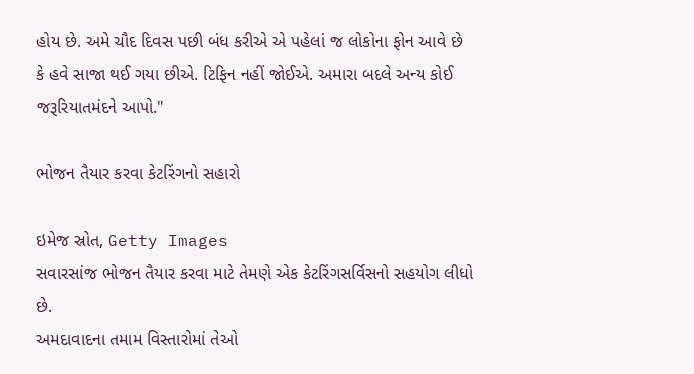હોય છે. અમે ચૌદ દિવસ પછી બંધ કરીએ એ પહેલાં જ લોકોના ફોન આવે છે કે હવે સાજા થઈ ગયા છીએ. ટિફિન નહીં જોઈએ. અમારા બદલે અન્ય કોઈ જરૂરિયાતમંદને આપો."

ભોજન તૈયાર કરવા કેટરિંગનો સહારો

ઇમેજ સ્રોત, Getty Images
સવારસાંજ ભોજન તૈયાર કરવા માટે તેમણે એક કેટરિંગસર્વિસનો સહયોગ લીધો છે.
અમદાવાદના તમામ વિસ્તારોમાં તેઓ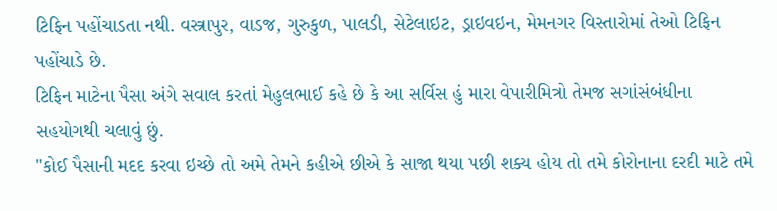ટિફિન પહોંચાડતા નથી. વસ્ત્રાપુર, વાડજ, ગુરુકુળ, પાલડી, સેટેલાઇટ, ડ્રાઇવઇન, મેમનગર વિસ્તારોમાં તેઓ ટિફિન પહોંચાડે છે.
ટિફિન માટેના પૈસા અંગે સવાલ કરતાં મેહુલભાઈ કહે છે કે આ સર્વિસ હું મારા વેપારીમિત્રો તેમજ સગાંસંબંધીના સહયોગથી ચલાવું છું.
"કોઈ પૈસાની મદદ કરવા ઇચ્છે તો અમે તેમને કહીએ છીએ કે સાજા થયા પછી શક્ય હોય તો તમે કોરોનાના દરદી માટે તમે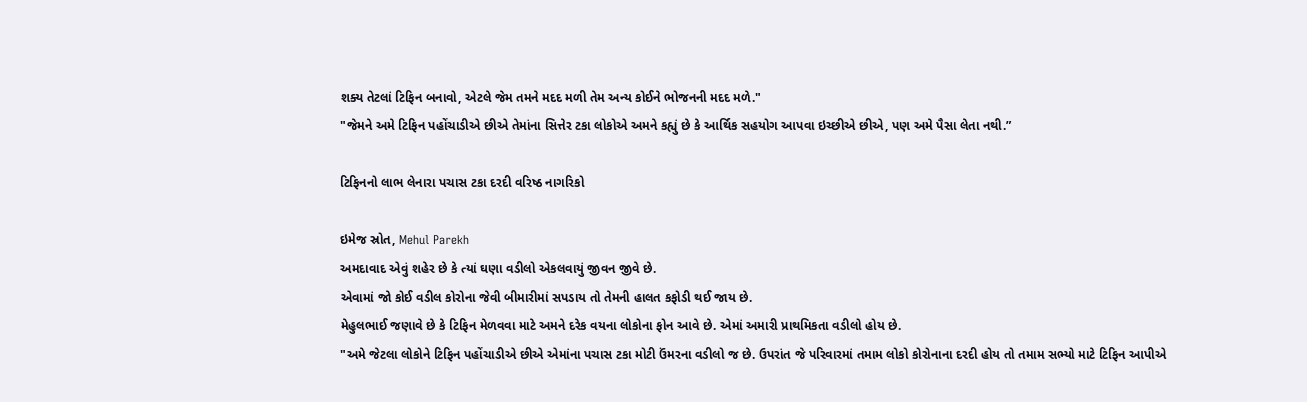શક્ય તેટલાં ટિફિન બનાવો, એટલે જેમ તમને મદદ મળી તેમ અન્ય કોઈને ભોજનની મદદ મળે."
"જેમને અમે ટિફિન પહોંચાડીએ છીએ તેમાંના સિત્તેર ટકા લોકોએ અમને કહ્યું છે કે આર્થિક સહયોગ આપવા ઇચ્છીએ છીએ, પણ અમે પૈસા લેતા નથી.”

ટિફિનનો લાભ લેનારા પચાસ ટકા દરદી વરિષ્ઠ નાગરિકો

ઇમેજ સ્રોત, Mehul Parekh
અમદાવાદ એવું શહેર છે કે ત્યાં ઘણા વડીલો એકલવાયું જીવન જીવે છે.
એવામાં જો કોઈ વડીલ કોરોના જેવી બીમારીમાં સપડાય તો તેમની હાલત કફોડી થઈ જાય છે.
મેહુલભાઈ જણાવે છે કે ટિફિન મેળવવા માટે અમને દરેક વયના લોકોના ફોન આવે છે. એમાં અમારી પ્રાથમિકતા વડીલો હોય છે.
"અમે જેટલા લોકોને ટિફિન પહોંચાડીએ છીએ એમાંના પચાસ ટકા મોટી ઉંમરના વડીલો જ છે. ઉપરાંત જે પરિવારમાં તમામ લોકો કોરોનાના દરદી હોય તો તમામ સભ્યો માટે ટિફિન આપીએ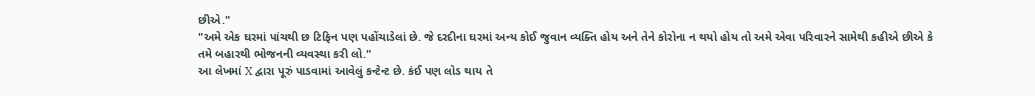છીએ."
"અમે એક ઘરમાં પાંચથી છ ટિફિન પણ પહોંચાડેલાં છે. જે દરદીના ઘરમાં અન્ય કોઈ જુવાન વ્યક્તિ હોય અને તેને કોરોના ન થયો હોય તો અમે એવા પરિવારને સામેથી કહીએ છીએ કે તમે બહારથી ભોજનની વ્યવસ્થા કરી લો."
આ લેખમાં X દ્વારા પૂરું પાડવામાં આવેલું કન્ટેન્ટ છે. કંઈ પણ લોડ થાય તે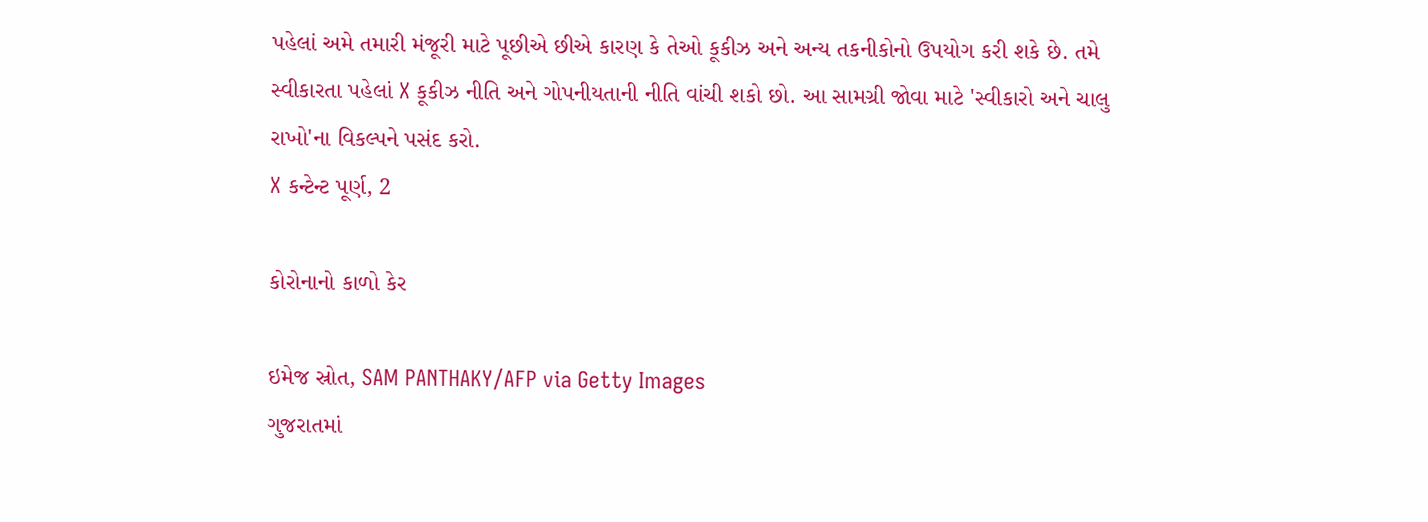પહેલાં અમે તમારી મંજૂરી માટે પૂછીએ છીએ કારણ કે તેઓ કૂકીઝ અને અન્ય તકનીકોનો ઉપયોગ કરી શકે છે. તમે સ્વીકારતા પહેલાં X કૂકીઝ નીતિ અને ગોપનીયતાની નીતિ વાંચી શકો છો. આ સામગ્રી જોવા માટે 'સ્વીકારો અને ચાલુ રાખો'ના વિકલ્પને પસંદ કરો.
X કન્ટેન્ટ પૂર્ણ, 2

કોરોનાનો કાળો કેર

ઇમેજ સ્રોત, SAM PANTHAKY/AFP via Getty Images
ગુજરાતમાં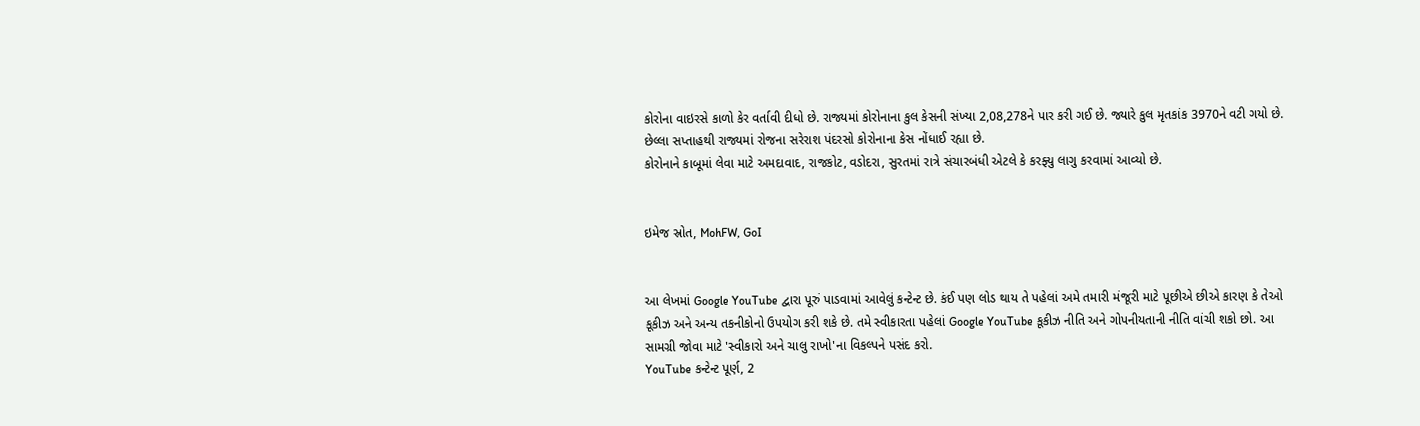કોરોના વાઇરસે કાળો કેર વર્તાવી દીધો છે. રાજ્યમાં કોરોનાના કુલ કેસની સંખ્યા 2,08,278ને પાર કરી ગઈ છે. જ્યારે કુલ મૃતકાંક 3970ને વટી ગયો છે.
છેલ્લા સપ્તાહથી રાજ્યમાં રોજના સરેરાશ પંદરસો કોરોનાના કેસ નોંધાઈ રહ્યા છે.
કોરોનાને કાબૂમાં લેવા માટે અમદાવાદ, રાજકોટ, વડોદરા, સુરતમાં રાત્રે સંચારબંધી એટલે કે કરફ્યુ લાગુ કરવામાં આવ્યો છે.


ઇમેજ સ્રોત, MohFW, GoI


આ લેખમાં Google YouTube દ્વારા પૂરું પાડવામાં આવેલું કન્ટેન્ટ છે. કંઈ પણ લોડ થાય તે પહેલાં અમે તમારી મંજૂરી માટે પૂછીએ છીએ કારણ કે તેઓ કૂકીઝ અને અન્ય તકનીકોનો ઉપયોગ કરી શકે છે. તમે સ્વીકારતા પહેલાં Google YouTube કૂકીઝ નીતિ અને ગોપનીયતાની નીતિ વાંચી શકો છો. આ સામગ્રી જોવા માટે 'સ્વીકારો અને ચાલુ રાખો'ના વિકલ્પને પસંદ કરો.
YouTube કન્ટેન્ટ પૂર્ણ, 2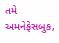તમે અમનેફેસબુક,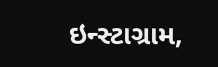ઇન્સ્ટાગ્રામ,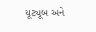યૂટ્યૂબ અને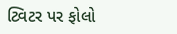ટ્વિટર પર ફોલો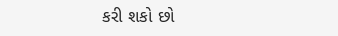કરી શકો છો